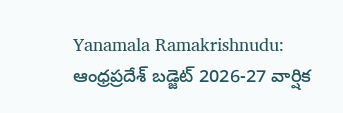Yanamala Ramakrishnudu: ఆంధ్రప్రదేశ్ బడ్జెట్ 2026-27 వార్షిక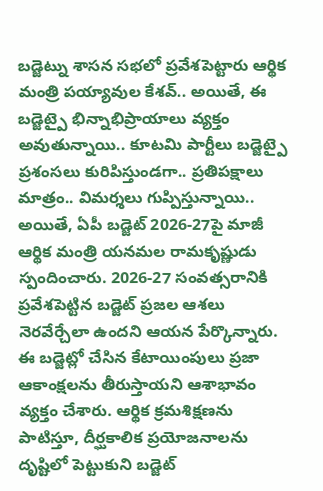బడ్జెట్ను శాసన సభలో ప్రవేశపెట్టారు ఆర్థిక మంత్రి పయ్యావుల కేశవ్.. అయితే, ఈ బడ్జెట్పై భిన్నాభిప్రాయాలు వ్యక్తం అవుతున్నాయి.. కూటమి పార్టీలు బడ్జెట్పై ప్రశంసలు కురిపిస్తుండగా.. ప్రతిపక్షాలు మాత్రం.. విమర్శలు గుప్పిస్తున్నాయి.. అయితే, ఏపీ బడ్జెట్ 2026-27పై మాజీ ఆర్థిక మంత్రి యనమల రామకృష్ణుడు స్పందించారు. 2026-27 సంవత్సరానికి ప్రవేశపెట్టిన బడ్జెట్ ప్రజల ఆశలు నెరవేర్చేలా ఉందని ఆయన పేర్కొన్నారు. ఈ బడ్జెట్లో చేసిన కేటాయింపులు ప్రజా ఆకాంక్షలను తీరుస్తాయని ఆశాభావం వ్యక్తం చేశారు. ఆర్థిక క్రమశిక్షణను పాటిస్తూ, దీర్ఘకాలిక ప్రయోజనాలను దృష్టిలో పెట్టుకుని బడ్జెట్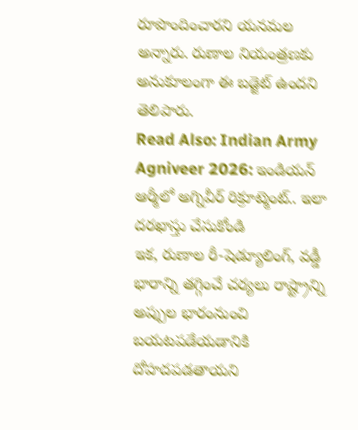రూపొందించారని యనమల అన్నారు. రుణాల నియంత్రణకు అనుకూలంగా ఈ బడ్జెట్ ఉందని తెలిపారు.
Read Also: Indian Army Agniveer 2026: ఇండియన్ ఆర్మీలో అగ్నివీర్ రిక్రూట్మెంట్.. ఇలా దరఖాస్తు చేసుకోండి
ఇక, రుణాల రీ-షెడ్యూలింగ్, వడ్డీ భారాన్ని తగ్గించే చర్యలు రాష్ట్రాన్ని అప్పుల భారంనుంచి బయటపడేయడానికి దోహదపడతాయని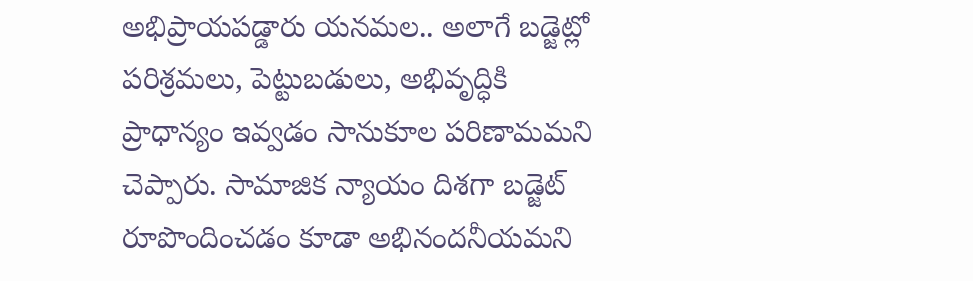అభిప్రాయపడ్డారు యనమల.. అలాగే బడ్జెట్లో పరిశ్రమలు, పెట్టుబడులు, అభివృద్ధికి ప్రాధాన్యం ఇవ్వడం సానుకూల పరిణామమని చెప్పారు. సామాజిక న్యాయం దిశగా బడ్జెట్ రూపొందించడం కూడా అభినందనీయమని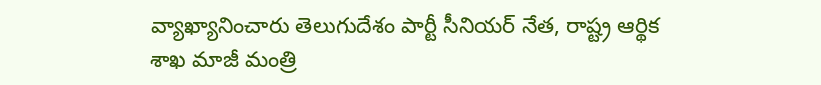వ్యాఖ్యానించారు తెలుగుదేశం పార్టీ సీనియర్ నేత, రాష్ట్ర ఆర్థిక శాఖ మాజీ మంత్రి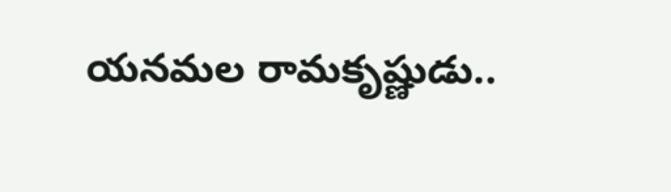యనమల రామకృష్ణుడు..